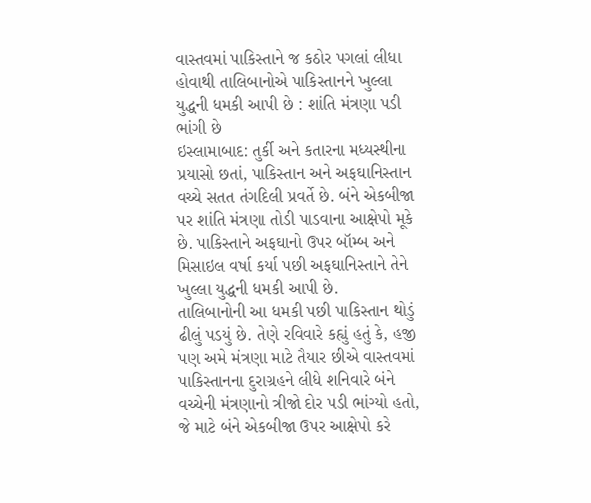વાસ્તવમાં પાકિસ્તાને જ કઠોર પગલાં લીધા હોવાથી તાલિબાનોએ પાકિસ્તાનને ખુલ્લા યુદ્ધની ધમકી આપી છે : શાંતિ મંત્રણા પડી ભાંગી છે
ઇસ્લામાબાદ: તુર્કી અને કતારના મધ્યસ્થીના પ્રયાસો છતાં, પાકિસ્તાન અને અફઘાનિસ્તાન વચ્ચે સતત તંગદિલી પ્રવર્તે છે. બંને એકબીજા પર શાંતિ મંત્રણા તોડી પાડવાના આક્ષેપો મૂકે છે. પાકિસ્તાને અફઘાનો ઉપર બૉમ્બ અને મિસાઇલ વર્ષા કર્યા પછી અફઘાનિસ્તાને તેને ખુલ્લા યુદ્ધની ધમકી આપી છે.
તાલિબાનોની આ ધમકી પછી પાકિસ્તાન થોડું ઢીલું પડયું છે. તેણે રવિવારે કહ્યું હતું કે, હજી પણ અમે મંત્રણા માટે તૈયાર છીએ વાસ્તવમાં પાકિસ્તાનના દુરાગ્રહને લીધે શનિવારે બંને વચ્ચેની મંત્રણાનો ત્રીજો દોર પડી ભાંગ્યો હતો, જે માટે બંને એકબીજા ઉપર આક્ષેપો કરે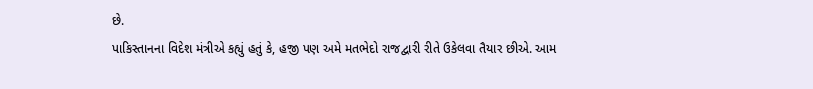છે.
પાકિસ્તાનના વિદેશ મંત્રીએ કહ્યું હતું કે, હજી પણ અમે મતભેદો રાજદ્વારી રીતે ઉકેલવા તૈયાર છીએ. આમ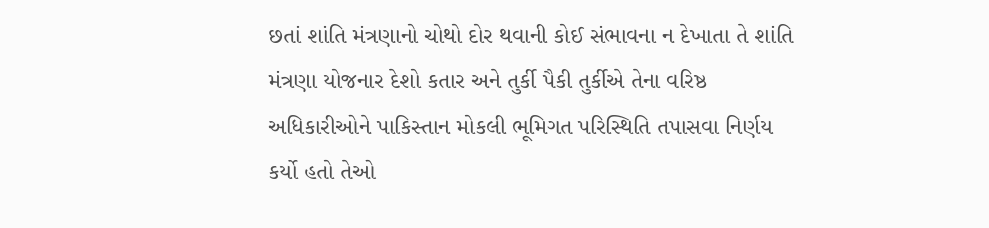છતાં શાંતિ મંત્રણાનો ચોથો દોર થવાની કોઈ સંભાવના ન દેખાતા તે શાંતિ મંત્રણા યોજનાર દેશો કતાર અને તુર્કી પૈકી તુર્કીએ તેના વરિષ્ઠ અધિકારીઓને પાકિસ્તાન મોકલી ભૂમિગત પરિસ્થિતિ તપાસવા નિર્ણય કર્યો હતો તેઓ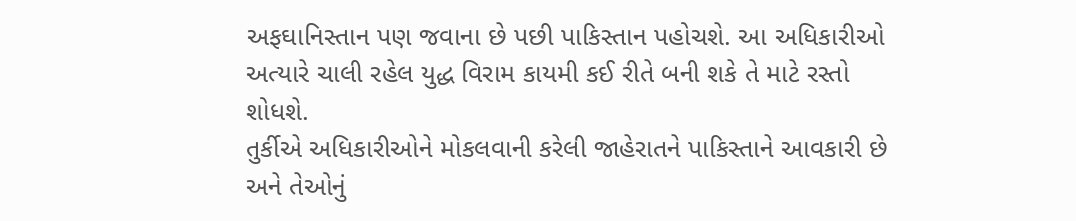અફઘાનિસ્તાન પણ જવાના છે પછી પાકિસ્તાન પહોચશે. આ અધિકારીઓ અત્યારે ચાલી રહેલ યુદ્ધ વિરામ કાયમી કઈ રીતે બની શકે તે માટે રસ્તો શોધશે.
તુર્કીએ અધિકારીઓને મોકલવાની કરેલી જાહેરાતને પાકિસ્તાને આવકારી છે અને તેઓનું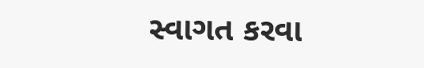સ્વાગત કરવા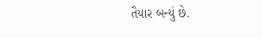તૈયાર બન્યું છે.